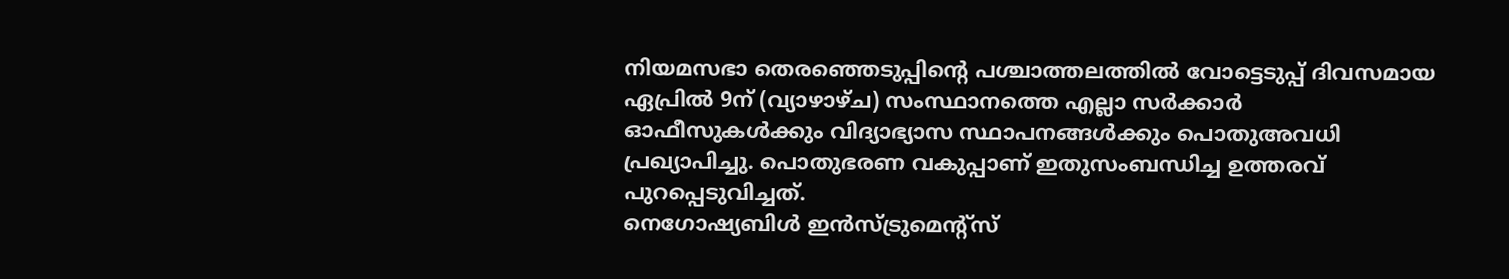നിയമസഭാ തെരഞ്ഞെടുപ്പിന്റെ പശ്ചാത്തലത്തിൽ വോട്ടെടുപ്പ് ദിവസമായ ഏപ്രിൽ 9ന് (വ്യാഴാഴ്ച) സംസ്ഥാനത്തെ എല്ലാ സർക്കാർ ഓഫീസുകൾക്കും വിദ്യാഭ്യാസ സ്ഥാപനങ്ങൾക്കും പൊതുഅവധി പ്രഖ്യാപിച്ചു. പൊതുഭരണ വകുപ്പാണ് ഇതുസംബന്ധിച്ച ഉത്തരവ് പുറപ്പെടുവിച്ചത്.
നെഗോഷ്യബിൾ ഇൻസ്ട്രുമെന്റ്സ്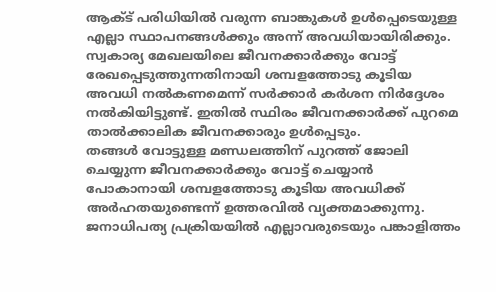ആക്ട് പരിധിയിൽ വരുന്ന ബാങ്കുകൾ ഉൾപ്പെടെയുള്ള എല്ലാ സ്ഥാപനങ്ങൾക്കും അന്ന് അവധിയായിരിക്കും. സ്വകാര്യ മേഖലയിലെ ജീവനക്കാർക്കും വോട്ട് രേഖപ്പെടുത്തുന്നതിനായി ശമ്പളത്തോടു കൂടിയ അവധി നൽകണമെന്ന് സർക്കാർ കർശന നിർദ്ദേശം നൽകിയിട്ടുണ്ട്. ഇതിൽ സ്ഥിരം ജീവനക്കാർക്ക് പുറമെ താൽക്കാലിക ജീവനക്കാരും ഉൾപ്പെടും.
തങ്ങൾ വോട്ടുള്ള മണ്ഡലത്തിന് പുറത്ത് ജോലി ചെയ്യുന്ന ജീവനക്കാർക്കും വോട്ട് ചെയ്യാൻ പോകാനായി ശമ്പളത്തോടു കൂടിയ അവധിക്ക് അർഹതയുണ്ടെന്ന് ഉത്തരവിൽ വ്യക്തമാക്കുന്നു. ജനാധിപത്യ പ്രക്രിയയിൽ എല്ലാവരുടെയും പങ്കാളിത്തം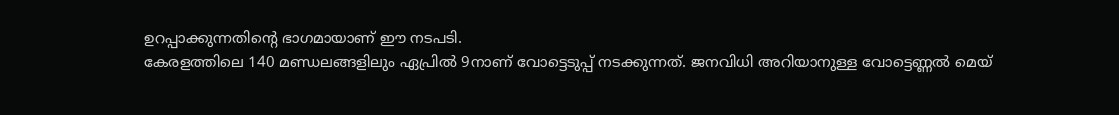ഉറപ്പാക്കുന്നതിന്റെ ഭാഗമായാണ് ഈ നടപടി.
കേരളത്തിലെ 140 മണ്ഡലങ്ങളിലും ഏപ്രിൽ 9നാണ് വോട്ടെടുപ്പ് നടക്കുന്നത്. ജനവിധി അറിയാനുള്ള വോട്ടെണ്ണൽ മെയ്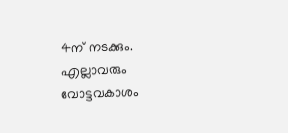4ന് നടക്കും. എല്ലാവരും വോട്ടവകാശം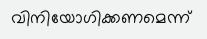വിനിയോഗിക്കണമെന്ന്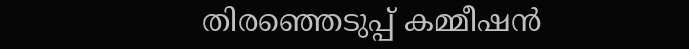തിരഞ്ഞെടുപ്പ് കമ്മീഷൻ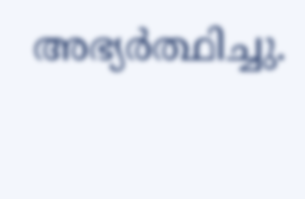അഭ്യർത്ഥിച്ചു.